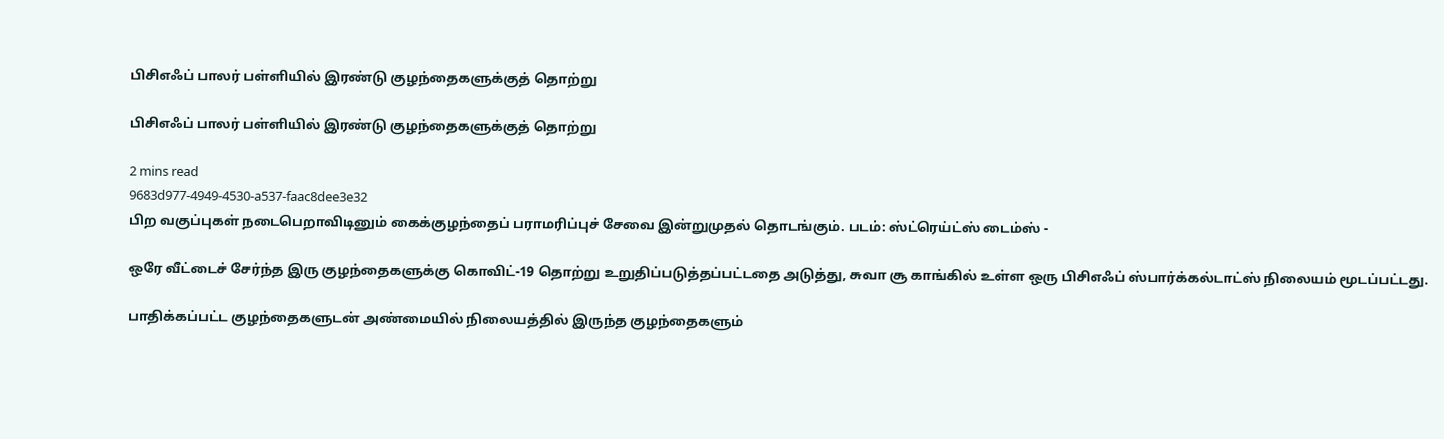பிசிஎஃப் பாலர் பள்ளியில் இரண்டு குழந்தைகளுக்குத் தொற்று

பிசிஎஃப் பாலர் பள்ளியில் இரண்டு குழந்தைகளுக்குத் தொற்று

2 mins read
9683d977-4949-4530-a537-faac8dee3e32
பிற வகுப்புகள் நடைபெறாவிடினும் கைக்குழந்தைப் பராமரிப்புச் சேவை இன்றுமுதல் தொடங்கும். படம்: ஸ்ட்ரெய்ட்ஸ் டைம்ஸ் -

ஒரே வீட்டைச் சேர்ந்த இரு குழந்தைகளுக்கு கொவிட்-19 தொற்று உறுதிப்படுத்தப்பட்டதை அடுத்து, சுவா சூ காங்கில் உள்ள ஒரு பிசிஎஃப் ஸ்பார்க்கல்டாட்ஸ் நிலையம் மூடப்பட்டது.

பாதிக்கப்பட்ட குழந்தைகளுடன் அண்மையில் நிலையத்தில் இருந்த குழந்தைகளும்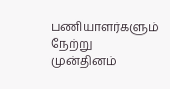பணியாளர்களும் நேற்று முன்தினம்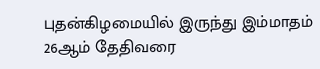புதன்கிழமையில் இருந்து இம்மாதம் 26ஆம் தேதிவரை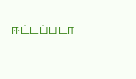ஈட்டப்படா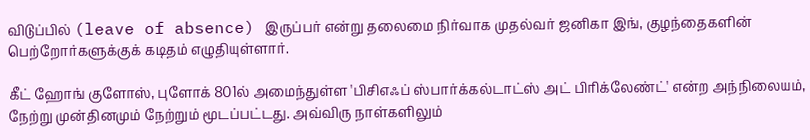விடுப்பில் (leave of absence) இருப்பர் என்று தலைமை நிர்வாக முதல்வர் ஜனிகா இங், குழந்தைகளின் பெற்றோர்களுக்குக் கடிதம் எழுதியுள்ளார்.

கீட் ஹோங் குளோஸ், புளோக் 801ல் அமைந்துள்ள 'பிசிஎஃப் ஸ்பார்க்கல்டாட்ஸ் அட் பிரிக்லேண்ட்' என்ற அந்நிலையம், நேற்று முன்தினமும் நேற்றும் மூடப்பட்டது. அவ்விரு நாள்களிலும்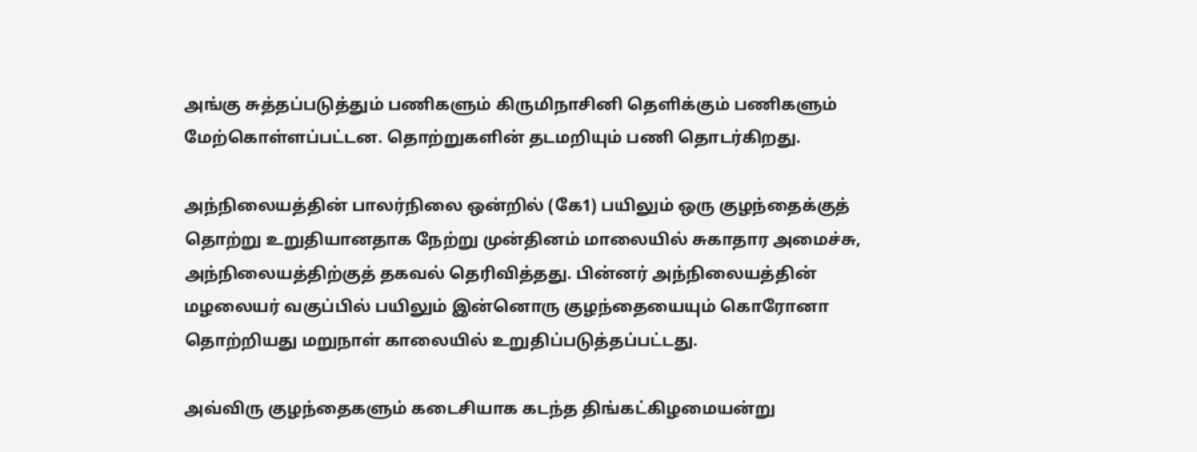அங்கு சுத்தப்படுத்தும் பணிகளும் கிருமிநாசினி தெளிக்கும் பணிகளும் மேற்கொள்ளப்பட்டன. தொற்றுகளின் தடமறியும் பணி தொடர்கிறது.

அந்நிலையத்தின் பாலர்நிலை ஒன்றில் (கே1) பயிலும் ஒரு குழந்தைக்குத் தொற்று உறுதியானதாக நேற்று முன்தினம் மாலையில் சுகாதார அமைச்சு, அந்நிலையத்திற்குத் தகவல் தெரிவித்தது. பின்னர் அந்நிலையத்தின் மழலையர் வகுப்பில் பயிலும் இன்னொரு குழந்தையையும் கொரோனா தொற்றியது மறுநாள் காலையில் உறுதிப்படுத்தப்பட்டது.

அவ்விரு குழந்தைகளும் கடைசியாக கடந்த திங்கட்கிழமையன்று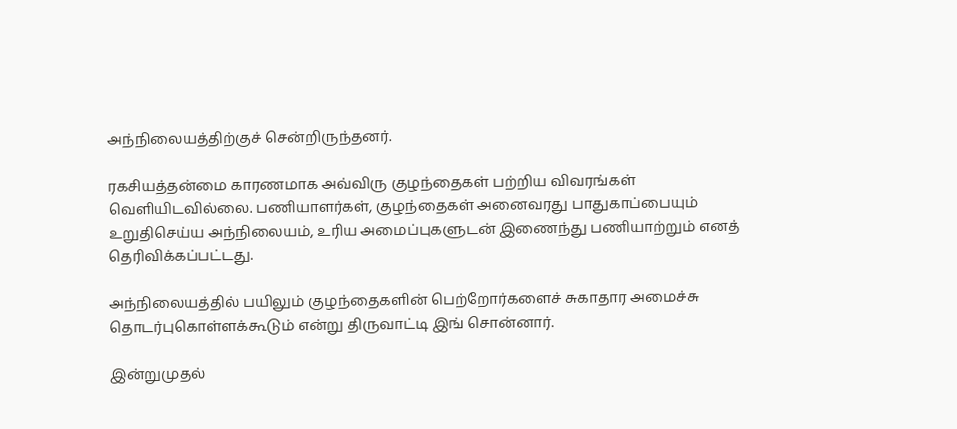அந்நிலையத்திற்குச் சென்றிருந்தனர்.

ரகசியத்தன்மை காரணமாக அவ்விரு குழந்தைகள் பற்றிய விவரங்கள் வெளியிடவில்லை. பணியாளர்கள், குழந்தைகள் அனைவரது பாதுகாப்பையும் உறுதிசெய்ய அந்நிலையம், உரிய அமைப்புகளுடன் இணைந்து பணியாற்றும் எனத் தெரிவிக்கப்பட்டது.

அந்நிலையத்தில் பயிலும் குழந்தைகளின் பெற்றோர்களைச் சுகாதார அமைச்சு தொடர்புகொள்ளக்கூடும் என்று திருவாட்டி இங் சொன்னார்.

இன்றுமுதல்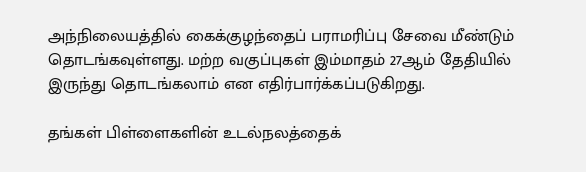அந்நிலையத்தில் கைக்குழந்தைப் பராமரிப்பு சேவை மீண்டும் தொடங்கவுள்ளது. மற்ற வகுப்புகள் இம்மாதம் 27ஆம் தேதியில் இருந்து தொடங்கலாம் என எதிர்பார்க்கப்படுகிறது.

தங்கள் பிள்ளைகளின் உடல்நலத்தைக்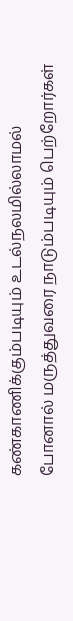கண்காணிக்கும்படியும் உடல்நலமில்லாமல் போனால் மருத்துவரை நாடும்படியும் பெற்றோர்கள்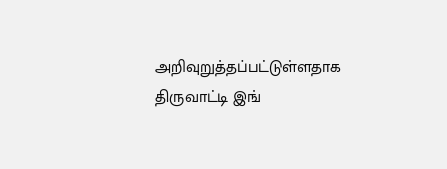அறிவுறுத்தப்பட்டுள்ளதாக திருவாட்டி இங்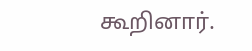கூறினார்.